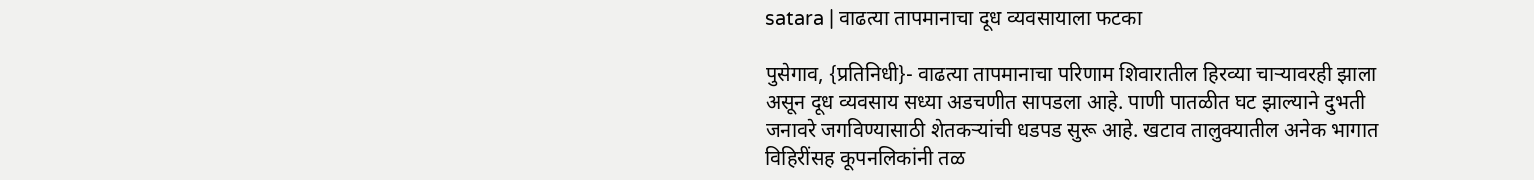satara | वाढत्या तापमानाचा दूध व्यवसायाला फटका

पुसेगाव, {प्रतिनिधी}- वाढत्या तापमानाचा परिणाम शिवारातील हिरव्या चाऱ्यावरही झाला असून दूध व्यवसाय सध्या अडचणीत सापडला आहे. पाणी पातळीत घट झाल्याने दुभती जनावरे जगविण्यासाठी शेतकऱ्यांची धडपड सुरू आहे. खटाव तालुक्यातील अनेक भागात विहिरींसह कूपनलिकांनी तळ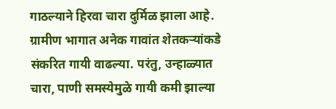गाठल्याने हिरवा चारा दुर्मिळ झाला आहे.
ग्रामीण भागात अनेक गावांत शेतकऱ्यांकडे संकरित गायी वाढल्या. परंतु, उन्हाळ्यात चारा, पाणी समस्येमुळे गायी कमी झाल्या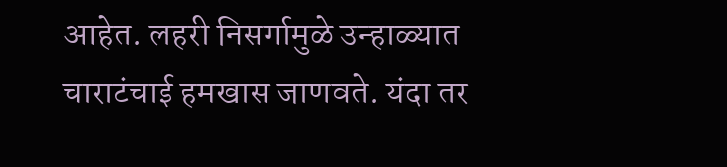आहेत. लहरी निसर्गामुळे उन्हाळ्यात चाराटंचाई हमखास जाणवते. यंदा तर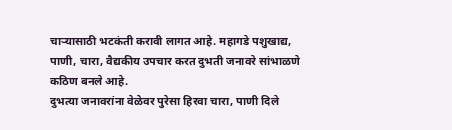चाऱ्यासाठी भटकंती करावी लागत आहे. महागडे पशुखाद्य, पाणी, चारा, वैद्यकीय उपचार करत दुभती जनावरे सांभाळणे कठिण बनले आहे.
दुभत्या जनावरांना वेळेवर पुरेसा हिरवा चारा, पाणी दिले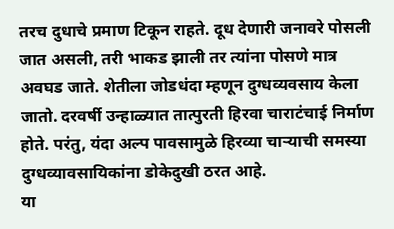तरच दुधाचे प्रमाण टिकून राहते. दूध देणारी जनावरे पोसली जात असली, तरी भाकड झाली तर त्यांना पोसणे मात्र अवघड जाते. शेतीला जोडधंदा म्हणून दुग्धव्यवसाय केला जातो. दरवर्षी उन्हाळ्यात तात्पुरती हिरवा चाराटंचाई निर्माण होते. परंतु, यंदा अल्प पावसामुळे हिरव्या चाऱ्याची समस्या दुग्धव्यावसायिकांना डोकेदुखी ठरत आहे.
या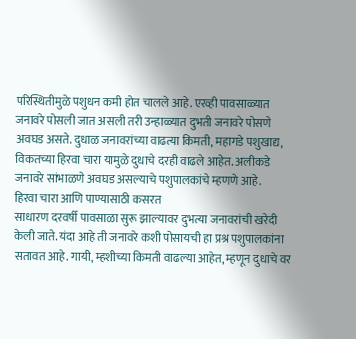परिस्थितीमुळे पशुधन कमी होत चालले आहे. एरव्ही पावसाळ्यात जनावरे पोसली जात असली तरी उन्हाळ्यात दुभती जनावरे पोसणे अवघड असते. दुधाळ जनावरांच्या वाढत्या किमती, महागडे पशुखाद्य, विकतच्या हिरवा चारा यामुळे दुधाचे दरही वाढले आहेत. अलीकडे जनावरे सांभाळणे अवघड असल्याचे पशुपालकांचे म्हणणे आहे.
हिरवा चारा आणि पाण्यासाठी कसरत
साधारण दरवर्षी पावसाळा सुरू झाल्यावर दुभत्या जनावरांची खरेदी केली जाते. यंदा आहे ती जनावरे कशी पोसायची हा प्रश्र पशुपालकांना सतावत आहे. गायी, म्हशीच्या किमती वाढल्या आहेत, म्हणून दुधाचे वर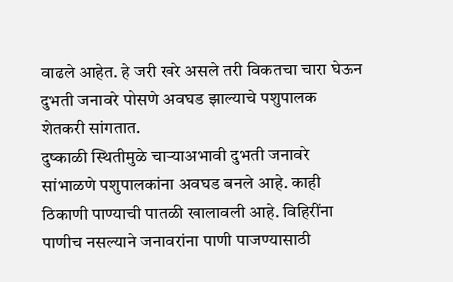वाढले आहेत. हे जरी खरे असले तरी विकतचा चारा घेऊन दुभती जनावरे पोसणे अवघड झाल्याचे पशुपालक शेतकरी सांगतात.
दुष्काळी स्थितीमुळे चाऱ्याअभावी दुभती जनावरे सांभाळणे पशुपालकांना अवघड बनले आहे. काही ठिकाणी पाण्याची पातळी खालावली आहे. विहिरींना पाणीच नसल्याने जनावरांना पाणी पाजण्यासाठी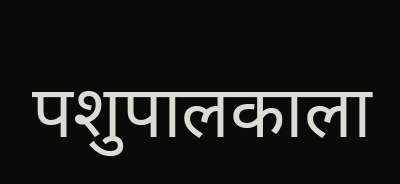पशुपालकाला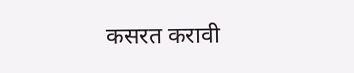कसरत करावी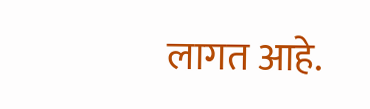लागत आहे.